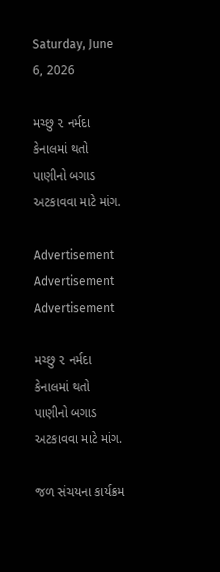Saturday, June 6, 2026

મચ્છુ ૨ નર્મદા કેનાલમાં થતો પાણીનો બગાડ અટકાવવા માટે માંગ.

Advertisement
Advertisement
Advertisement

મચ્છુ ૨ નર્મદા કેનાલમાં થતો પાણીનો બગાડ અટકાવવા માટે માંગ.

જળ સંચયના કાર્યક્રમ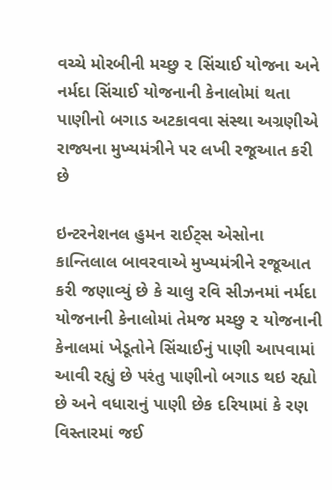વચ્ચે મોરબીની મચ્છુ ૨ સિંચાઈ યોજના અને નર્મદા સિંચાઈ યોજનાની કેનાલોમાં થતા પાણીનો બગાડ અટકાવવા સંસ્થા અગ્રણીએ રાજ્યના મુખ્યમંત્રીને પર લખી રજૂઆત કરી છે

ઇન્ટરનેશનલ હુમન રાઈટ્સ એસોના કાન્તિલાલ બાવરવાએ મુખ્યમંત્રીને રજૂઆત કરી જણાવ્યું છે કે ચાલુ રવિ સીઝનમાં નર્મદા યોજનાની કેનાલોમાં તેમજ મચ્છુ ૨ યોજનાની કેનાલમાં ખેડૂતોને સિંચાઈનું પાણી આપવામાં આવી રહ્યું છે પરંતુ પાણીનો બગાડ થઇ રહ્યો છે અને વધારાનું પાણી છેક દરિયામાં કે રણ વિસ્તારમાં જઈ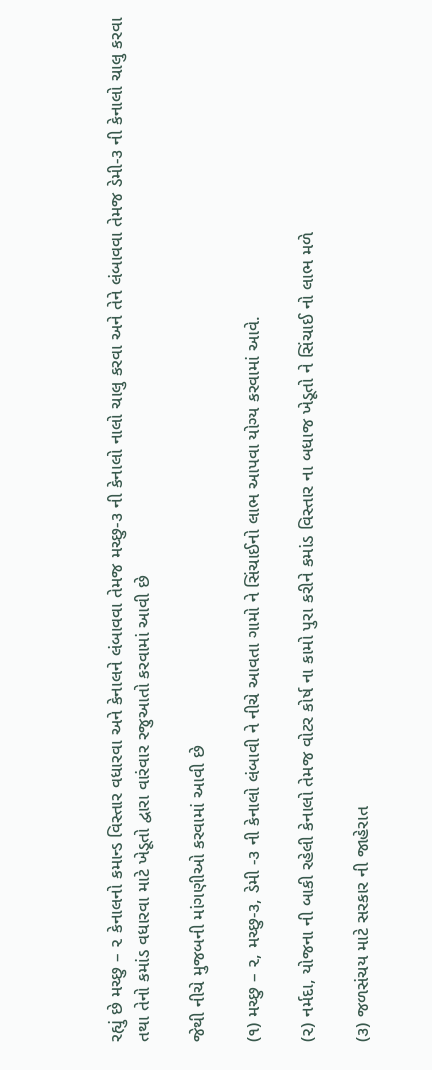રહ્યું છે મચ્છુ – ૨ કેનાલનો કમાન્ડ વિસ્તાર વધારવા અને કેનાલને લંબાવવા તેમજ મચ્છુ-૩ ની કેનાલો નાલો ચાલુ કરવા અને તેને લંબાવવા તેમજ ડેમી-૩ ની કેનાલો ચાલુ કરવા તથા તેનો કમાંડ વધારવા માટે ખેડૂતો દ્વારા વારંવાર રજુઆતો કરવામાં આવી છે

જેથી નીચે મુજબની માંગણીઓ કરવામાં આવી છે

(૧) મચ્છુ – ૨, મચ્છુ-૩, ડેમી -૩ ની કેનાલો લંબાવી ને નીચે આવતા ગામો ને સિંચાઈનો લાભ આપવા યોગ્ય કરવામાં આવે.

(૨) નર્મદા, યોજના ની બાકી રહેલી કેનાલો તેમજ વોટર કોર્ષ ના કામો પુરા કરીને કમાંડ વિસ્તાર ના બધાજ ખેડૂતો ને સિંચાઈ નો લાભ મળે

(૩) જળસંચય માટે સરકાર ની જાહેરાત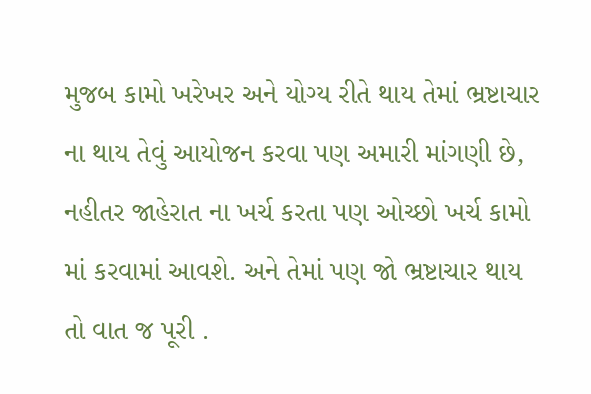મુજબ કામો ખરેખર અને યોગ્ય રીતે થાય તેમાં ભ્રષ્ટાચાર ના થાય તેવું આયોજન કરવા પણ અમારી માંગણી છે, નહીતર જાહેરાત ના ખર્ચ કરતા પણ ઓચ્છો ખર્ચ કામો માં કરવામાં આવશે. અને તેમાં પણ જો ભ્રષ્ટાચાર થાય તો વાત જ પૂરી .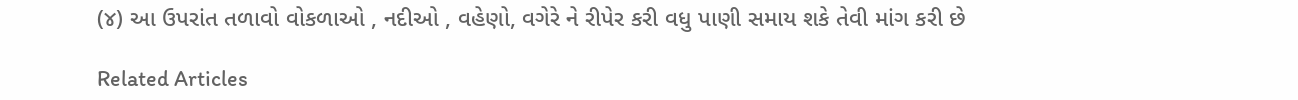(૪) આ ઉપરાંત તળાવો વોકળાઓ , નદીઓ , વહેણો, વગેરે ને રીપેર કરી વધુ પાણી સમાય શકે તેવી માંગ કરી છે

Related Articles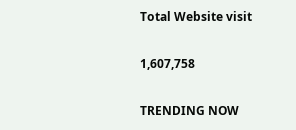Total Website visit

1,607,758

TRENDING NOW